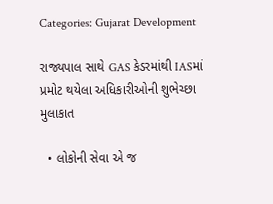Categories: Gujarat Development

રાજ્યપાલ સાથે GAS કેડરમાંથી IASમાં પ્રમોટ થયેલા અધિકારીઓની શુભેચ્છા મુલાકાત

  • લોકોની સેવા એ જ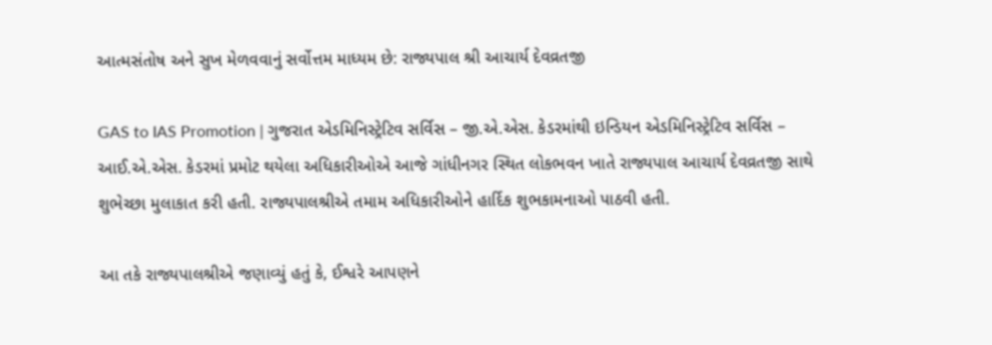આત્મસંતોષ અને સુખ મેળવવાનું સર્વોત્તમ માધ્યમ છે: રાજ્યપાલ શ્રી આચાર્ય દેવવ્રતજી

GAS to IAS Promotion | ગુજરાત એડમિનિસ્ટ્રેટિવ સર્વિસ – જી.એ.એસ. કેડરમાંથી ઇન્ડિયન એડમિનિસ્ટ્રેટિવ સર્વિસ – આઈ.એ.એસ. કેડરમાં પ્રમોટ થયેલા અધિકારીઓએ આજે ગાંધીનગર સ્થિત લોકભવન ખાતે રાજ્યપાલ આચાર્ય દેવવ્રતજી સાથે શુભેચ્છા મુલાકાત કરી હતી. રાજ્યપાલશ્રીએ તમામ અધિકારીઓને હાર્દિક શુભકામનાઓ પાઠવી હતી.

આ તકે રાજ્યપાલશ્રીએ જણાવ્યું હતું કે, ઈશ્વરે આપણને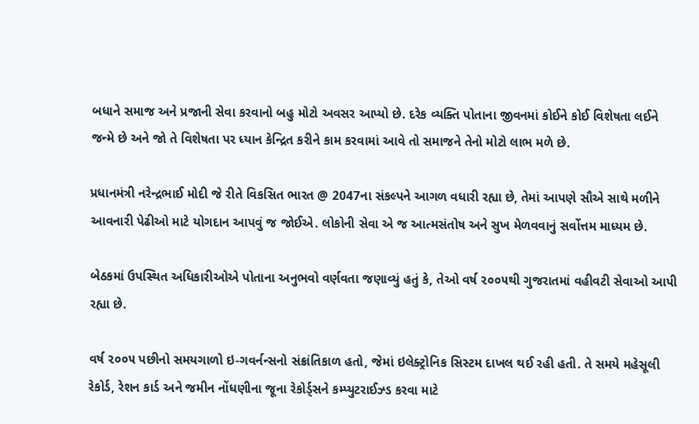બધાને સમાજ અને પ્રજાની સેવા કરવાનો બહુ મોટો અવસર આપ્યો છે. દરેક વ્યક્તિ પોતાના જીવનમાં કોઈને કોઈ વિશેષતા લઈને જન્મે છે અને જો તે વિશેષતા પર ધ્યાન કેન્દ્રિત કરીને કામ કરવામાં આવે તો સમાજને તેનો મોટો લાભ મળે છે.

પ્રધાનમંત્રી નરેન્દ્રભાઈ મોદી જે રીતે વિકસિત ભારત @ 2047ના સંકલ્પને આગળ વધારી રહ્યા છે, તેમાં આપણે સૌએ સાથે મળીને આવનારી પેઢીઓ માટે યોગદાન આપવું જ જોઈએ. લોકોની સેવા એ જ આત્મસંતોષ અને સુખ મેળવવાનું સર્વોત્તમ માધ્યમ છે.

બેઠકમાં ઉપસ્થિત અધિકારીઓએ પોતાના અનુભવો વર્ણવતા જણાવ્યું હતું કે, તેઓ વર્ષ ૨૦૦૫થી ગુજરાતમાં વહીવટી સેવાઓ આપી રહ્યા છે.

વર્ષ ૨૦૦૫ પછીનો સમયગાળો ઇ-ગવર્નન્સનો સંક્રાંતિકાળ હતો, જેમાં ઇલેક્ટ્રોનિક સિસ્ટમ દાખલ થઈ રહી હતી. તે સમયે મહેસૂલી રેકોર્ડ, રેશન કાર્ડ અને જમીન નોંધણીના જૂના રેકોર્ડ્સને કમ્પ્યુટરાઈઝ્ડ કરવા માટે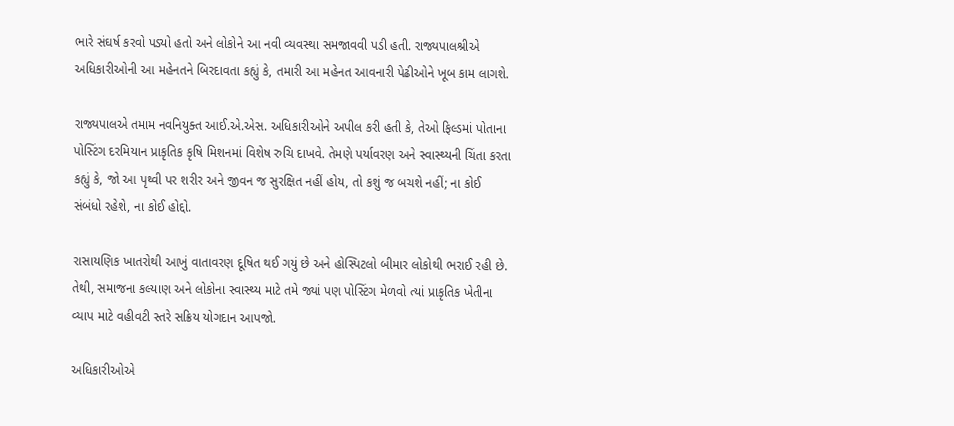ભારે સંઘર્ષ કરવો પડ્યો હતો અને લોકોને આ નવી વ્યવસ્થા સમજાવવી પડી હતી. રાજ્યપાલશ્રીએ અધિકારીઓની આ મહેનતને બિરદાવતા કહ્યું કે, તમારી આ મહેનત આવનારી પેઢીઓને ખૂબ કામ લાગશે.

રાજ્યપાલએ તમામ નવનિયુક્ત આઈ.એ.એસ. અધિકારીઓને અપીલ કરી હતી કે, તેઓ ફિલ્ડમાં પોતાના પોસ્ટિંગ દરમિયાન પ્રાકૃતિક કૃષિ મિશનમાં વિશેષ રુચિ દાખવે. તેમણે પર્યાવરણ અને સ્વાસ્થ્યની ચિંતા કરતા કહ્યું કે, જો આ પૃથ્વી પર શરીર અને જીવન જ સુરક્ષિત નહીં હોય, તો કશું જ બચશે નહીં; ના કોઈ સંબંધો રહેશે, ના કોઈ હોદ્દો.

રાસાયણિક ખાતરોથી આખું વાતાવરણ દૂષિત થઈ ગયું છે અને હોસ્પિટલો બીમાર લોકોથી ભરાઈ રહી છે. તેથી, સમાજના કલ્યાણ અને લોકોના સ્વાસ્થ્ય માટે તમે જ્યાં પણ પોસ્ટિંગ મેળવો ત્યાં પ્રાકૃતિક ખેતીના વ્યાપ માટે વહીવટી સ્તરે સક્રિય યોગદાન આપજો.

અધિકારીઓએ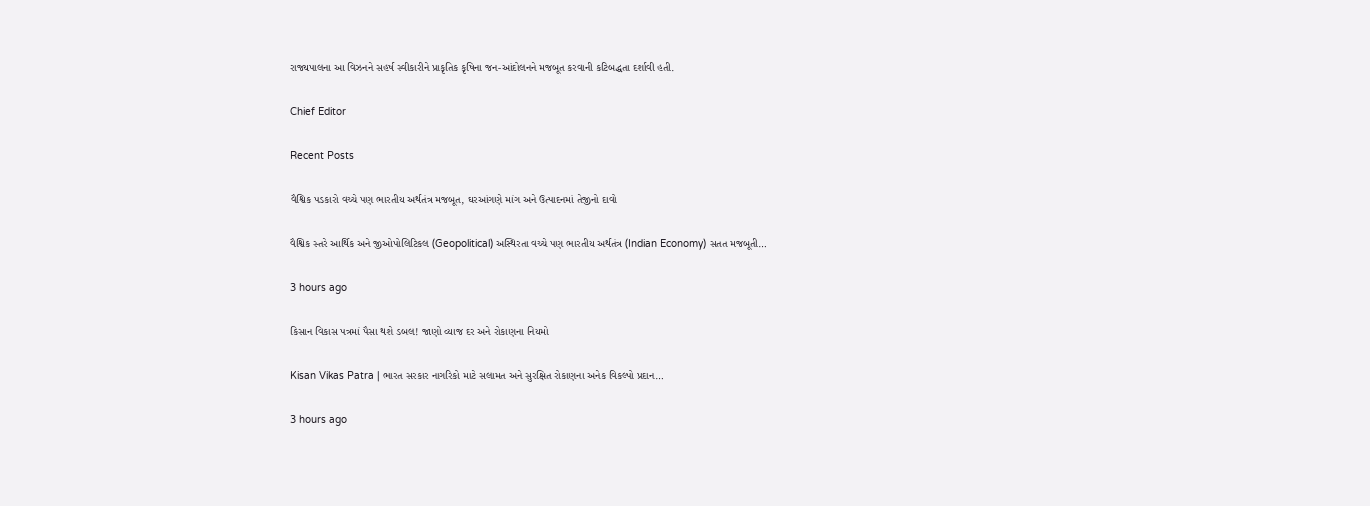રાજ્યપાલના આ વિઝનને સહર્ષ સ્વીકારીને પ્રાકૃતિક કૃષિના જન-આંદોલનને મજબૂત કરવાની કટિબદ્ધતા દર્શાવી હતી.

Chief Editor

Recent Posts

વૈશ્વિક પડકારો વચ્ચે પણ ભારતીય અર્થતંત્ર મજબૂત, ઘરઆંગણે માંગ અને ઉત્પાદનમાં તેજીનો દાવો

વૈશ્વિક સ્તરે આર્થિક અને જીઓપોલિટિકલ (Geopolitical) અસ્થિરતા વચ્ચે પણ ભારતીય અર્થતંત્ર (Indian Economy) સતત મજબૂતી…

3 hours ago

કિસાન વિકાસ પત્રમાં પૈસા થશે ડબલ! જાણો વ્યાજ દર અને રોકાણના નિયમો

Kisan Vikas Patra | ભારત સરકાર નાગરિકો માટે સલામત અને સુરક્ષિત રોકાણના અનેક વિકલ્પો પ્રદાન…

3 hours ago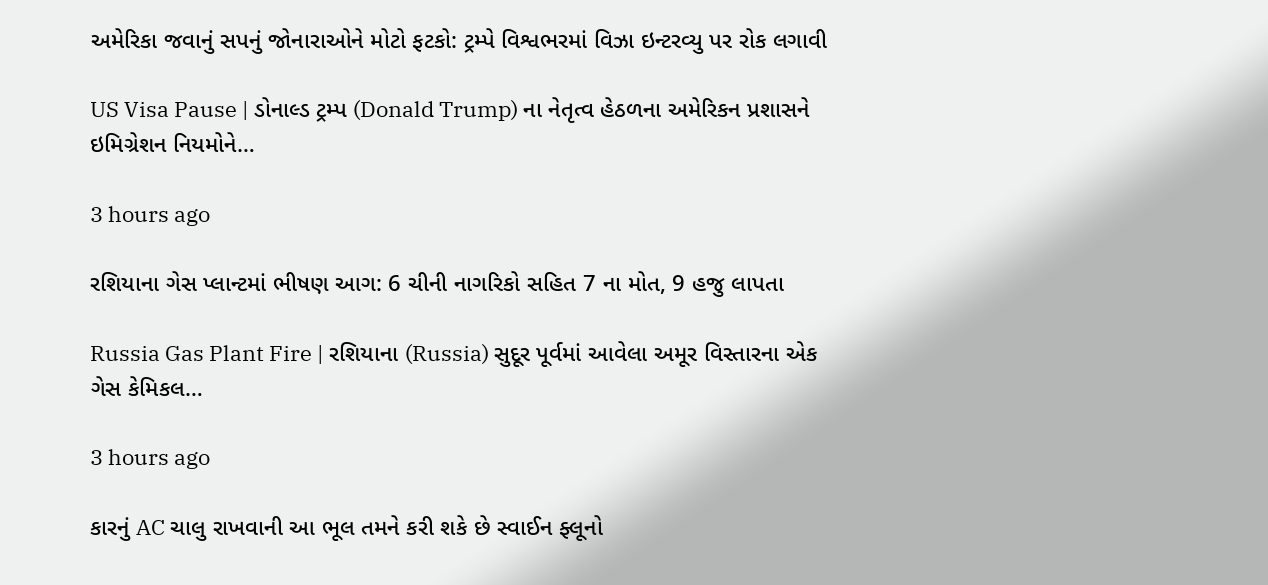અમેરિકા જવાનું સપનું જોનારાઓને મોટો ફટકો: ટ્રમ્પે વિશ્વભરમાં વિઝા ઇન્ટરવ્યુ પર રોક લગાવી

US Visa Pause | ડોનાલ્ડ ટ્રમ્પ (Donald Trump) ના નેતૃત્વ હેઠળના અમેરિકન પ્રશાસને ઇમિગ્રેશન નિયમોને…

3 hours ago

રશિયાના ગેસ પ્લાન્ટમાં ભીષણ આગ: 6 ચીની નાગરિકો સહિત 7 ના મોત, 9 હજુ લાપતા

Russia Gas Plant Fire | રશિયાના (Russia) સુદૂર પૂર્વમાં આવેલા અમૂર વિસ્તારના એક ગેસ કેમિકલ…

3 hours ago

કારનું AC ચાલુ રાખવાની આ ભૂલ તમને કરી શકે છે સ્વાઈન ફ્લૂનો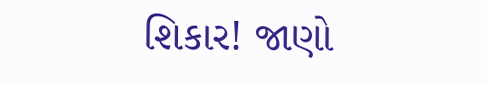શિકાર! જાણો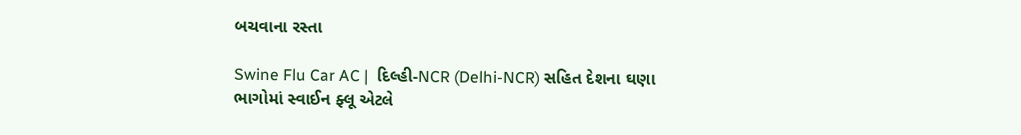બચવાના રસ્તા

Swine Flu Car AC |  દિલ્હી-NCR (Delhi-NCR) સહિત દેશના ઘણા ભાગોમાં સ્વાઈન ફ્લૂ એટલે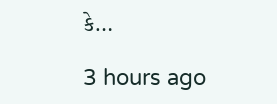કે…

3 hours ago